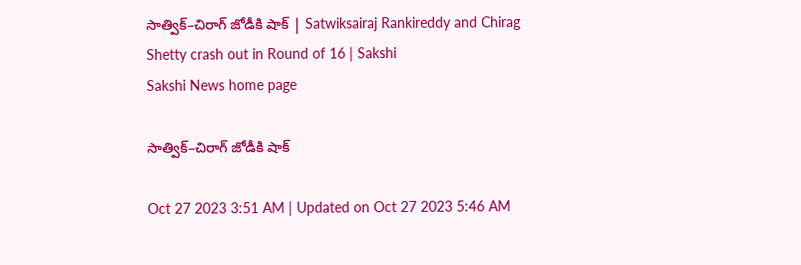సాత్విక్‌–చిరాగ్‌ జోడీకి షాక్‌ | Satwiksairaj Rankireddy and Chirag Shetty crash out in Round of 16 | Sakshi
Sakshi News home page

సాత్విక్‌–చిరాగ్‌ జోడీకి షాక్‌

Oct 27 2023 3:51 AM | Updated on Oct 27 2023 5:46 AM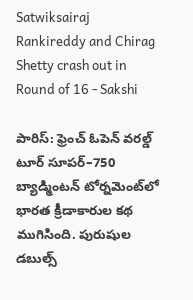Satwiksairaj Rankireddy and Chirag Shetty crash out in Round of 16 - Sakshi

పారిస్‌: ఫ్రెంచ్‌ ఓపెన్‌ వరల్డ్‌ టూర్‌ సూపర్‌–750 బ్యాడ్మింటన్‌ టోర్నమెంట్‌లో భారత క్రీడాకారుల కథ ముగిసింది. పురుషుల డబుల్స్‌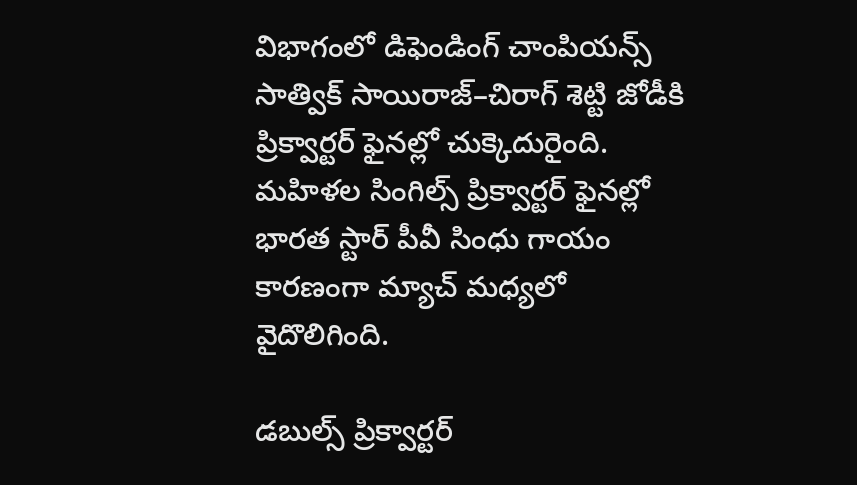విభాగంలో డిఫెండింగ్‌ చాంపియన్స్‌ సాత్విక్‌ సాయిరాజ్‌–చిరాగ్‌ శెట్టి జోడీకి ప్రిక్వార్టర్‌ ఫైనల్లో చుక్కెదురైంది. మహిళల సింగిల్స్‌ ప్రిక్వార్టర్‌ ఫైనల్లో భారత స్టార్‌ పీవీ సింధు గాయం కారణంగా మ్యాచ్‌ మధ్యలో వైదొలిగింది.

డబుల్స్‌ ప్రిక్వార్టర్‌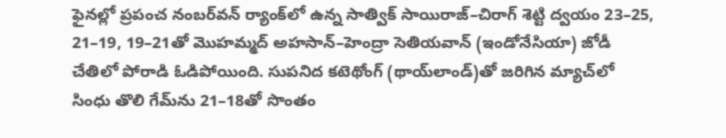ఫైనల్లో ప్రపంచ నంబర్‌వన్‌ ర్యాంక్‌లో ఉన్న సాత్విక్‌ సాయిరాజ్‌–చిరాగ్‌ శెట్టి ద్వయం 23–25, 21–19, 19–21తో మొహమ్మద్‌ అహసాన్‌–హెంద్రా సెతియవాన్‌ (ఇండోనేసియా) జోడీ చేతిలో పోరాడి ఓడిపోయింది. సుపనిద కటెథోంగ్‌ (థాయ్‌లాండ్‌)తో జరిగిన మ్యాచ్‌లో సింధు తొలి గేమ్‌ను 21–18తో సొంతం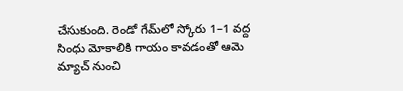చేసుకుంది. రెండో గేమ్‌లో స్కోరు 1–1 వద్ద సింధు మోకాలికి గాయం కావడంతో ఆమె మ్యాచ్‌ నుంచి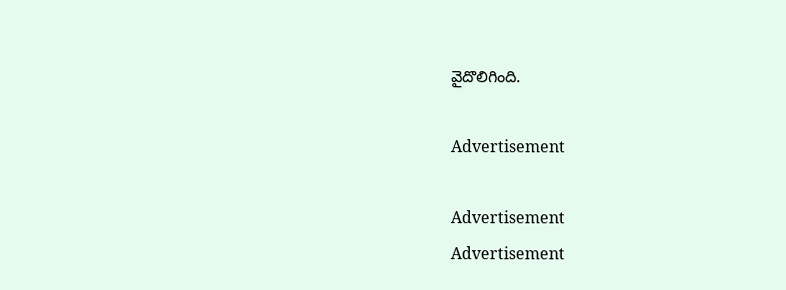వైదొలిగింది.

Advertisement

Advertisement
Advertisement